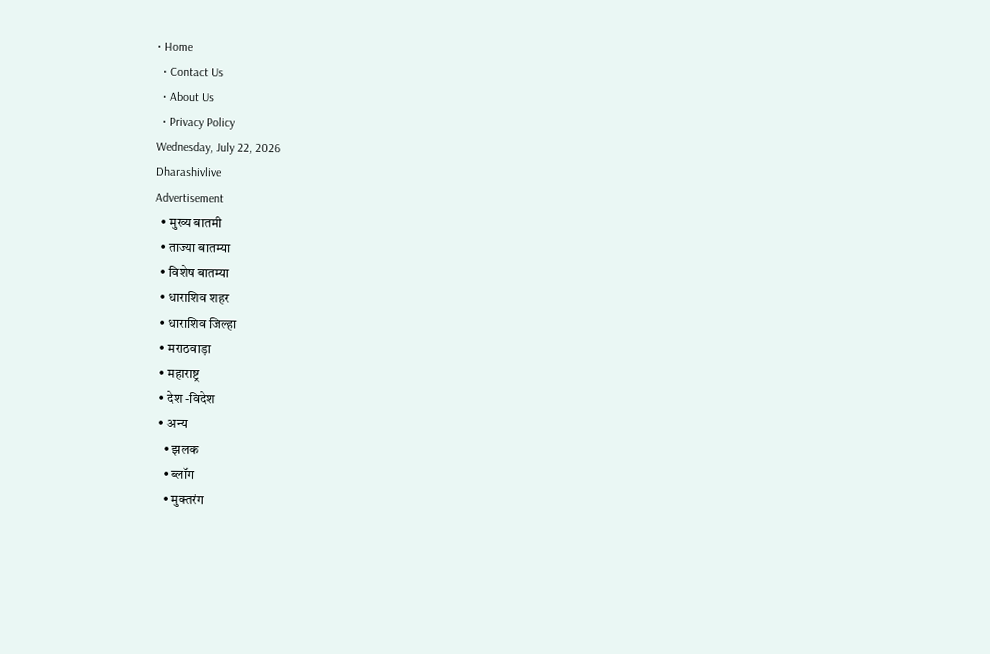• Home
  • Contact Us
  • About Us
  • Privacy Policy
Wednesday, July 22, 2026
Dharashivlive
Advertisement
  • मुख्य बातमी
  • ताज्या बातम्या
  • विशेष बातम्या
  • धाराशिव शहर
  • धाराशिव जिल्हा
  • मराठवाड़ा
  • महाराष्ट्र
  • देश -विदेश
  • अन्य
    • झलक
    • ब्लॉग
    • मुक्तरंग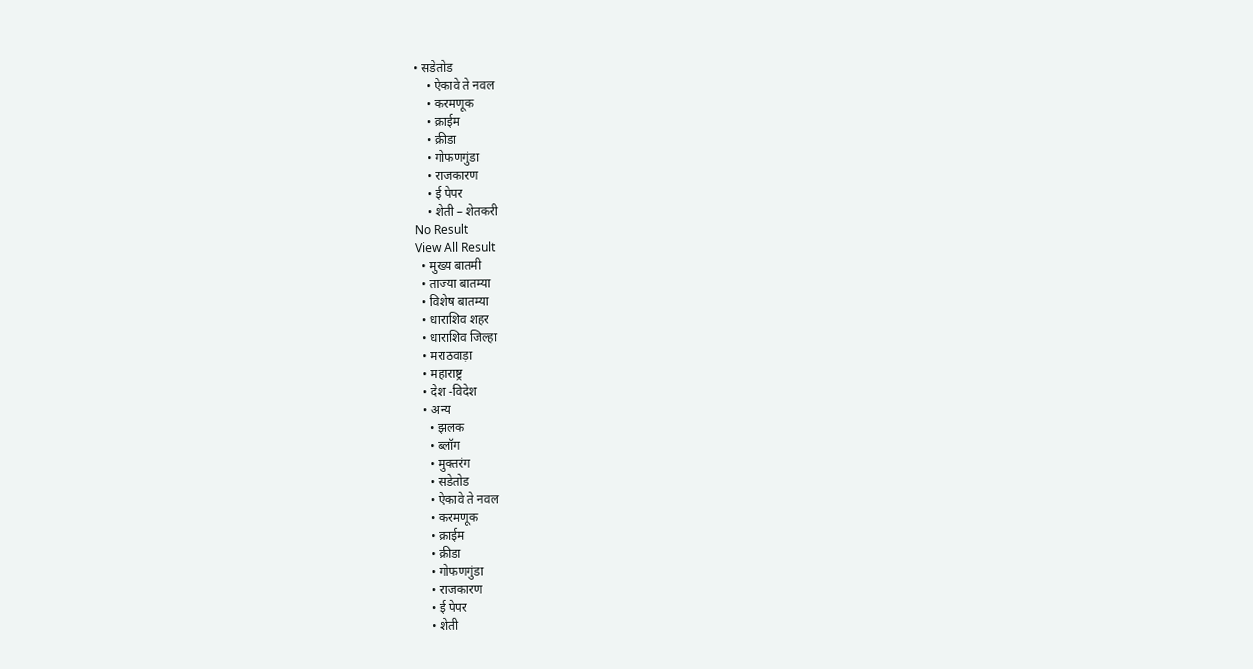• सडेतोड
    • ऐकावे ते नवल
    • करमणूक
    • क्राईम
    • क्रीडा
    • गोफणगुंडा
    • राजकारण
    • ई पेपर
    • शेती – शेतकरी
No Result
View All Result
  • मुख्य बातमी
  • ताज्या बातम्या
  • विशेष बातम्या
  • धाराशिव शहर
  • धाराशिव जिल्हा
  • मराठवाड़ा
  • महाराष्ट्र
  • देश -विदेश
  • अन्य
    • झलक
    • ब्लॉग
    • मुक्तरंग
    • सडेतोड
    • ऐकावे ते नवल
    • करमणूक
    • क्राईम
    • क्रीडा
    • गोफणगुंडा
    • राजकारण
    • ई पेपर
    • शेती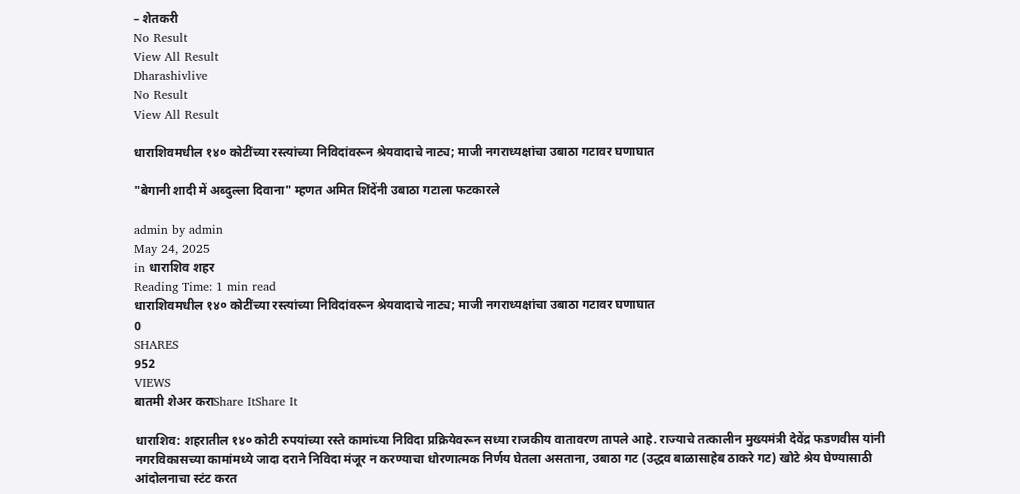– शेतकरी
No Result
View All Result
Dharashivlive
No Result
View All Result

धाराशिवमधील १४० कोटींच्या रस्त्यांच्या निविदांवरून श्रेयवादाचे नाट्य; माजी नगराध्यक्षांचा उबाठा गटावर घणाघात

"बेगानी शादी में अब्दुल्ला दिवाना" म्हणत अमित शिंदेंनी उबाठा गटाला फटकारले

admin by admin
May 24, 2025
in धाराशिव शहर
Reading Time: 1 min read
धाराशिवमधील १४० कोटींच्या रस्त्यांच्या निविदांवरून श्रेयवादाचे नाट्य; माजी नगराध्यक्षांचा उबाठा गटावर घणाघात
0
SHARES
952
VIEWS
बातमी शेअर कराShare ItShare It

धाराशिव: शहरातील १४० कोटी रुपयांच्या रस्ते कामांच्या निविदा प्रक्रियेवरून सध्या राजकीय वातावरण तापले आहे. राज्याचे तत्कालीन मुख्यमंत्री देवेंद्र फडणवीस यांनी नगरविकासच्या कामांमध्ये जादा दराने निविदा मंजूर न करण्याचा धोरणात्मक निर्णय घेतला असताना, उबाठा गट (उद्धव बाळासाहेब ठाकरे गट) खोटे श्रेय घेण्यासाठी आंदोलनाचा स्टंट करत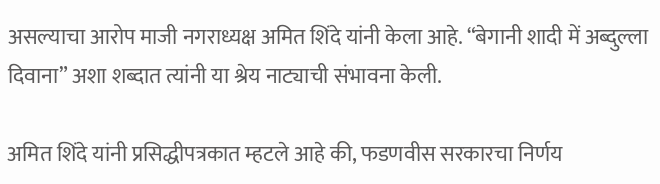असल्याचा आरोप माजी नगराध्यक्ष अमित शिंदे यांनी केला आहे. “बेगानी शादी में अब्दुल्ला दिवाना” अशा शब्दात त्यांनी या श्रेय नाट्याची संभावना केली.

अमित शिंदे यांनी प्रसिद्धीपत्रकात म्हटले आहे की, फडणवीस सरकारचा निर्णय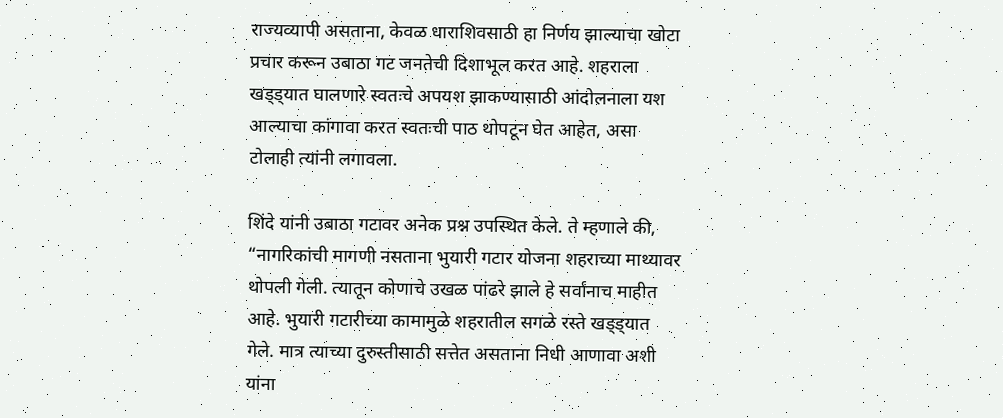राज्यव्यापी असताना, केवळ धाराशिवसाठी हा निर्णय झाल्याचा खोटा प्रचार करून उबाठा गट जनतेची दिशाभूल करत आहे. शहराला खड्ड्यात घालणारे स्वतःचे अपयश झाकण्यासाठी आंदोलनाला यश आल्याचा कांगावा करत स्वतःची पाठ थोपटून घेत आहेत, असा टोलाही त्यांनी लगावला.

शिंदे यांनी उबाठा गटावर अनेक प्रश्न उपस्थित केले. ते म्हणाले की, “नागरिकांची मागणी नसताना भुयारी गटार योजना शहराच्या माथ्यावर थोपली गेली. त्यातून कोणाचे उखळ पांढरे झाले हे सर्वांनाच माहीत आहे. भुयारी गटारीच्या कामामुळे शहरातील सगळे रस्ते खड्ड्यात गेले. मात्र त्याच्या दुरुस्तीसाठी सत्तेत असताना निधी आणावा अशी यांना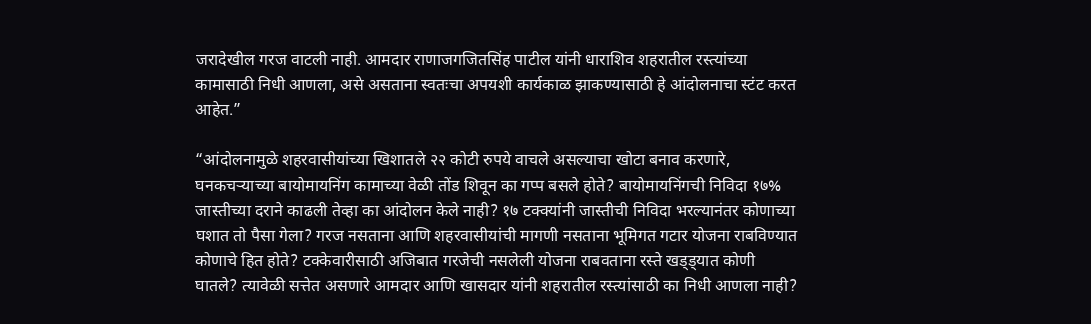जरादेखील गरज वाटली नाही. आमदार राणाजगजितसिंह पाटील यांनी धाराशिव शहरातील रस्त्यांच्या कामासाठी निधी आणला, असे असताना स्वतःचा अपयशी कार्यकाळ झाकण्यासाठी हे आंदोलनाचा स्टंट करत आहेत.”

“आंदोलनामुळे शहरवासीयांच्या खिशातले २२ कोटी रुपये वाचले असल्याचा खोटा बनाव करणारे, घनकचऱ्याच्या बायोमायनिंग कामाच्या वेळी तोंड शिवून का गप्प बसले होते? बायोमायनिंगची निविदा १७% जास्तीच्या दराने काढली तेव्हा का आंदोलन केले नाही? १७ टक्क्यांनी जास्तीची निविदा भरल्यानंतर कोणाच्या घशात तो पैसा गेला? गरज नसताना आणि शहरवासीयांची मागणी नसताना भूमिगत गटार योजना राबविण्यात कोणाचे हित होते? टक्केवारीसाठी अजिबात गरजेची नसलेली योजना राबवताना रस्ते खड्ड्यात कोणी घातले? त्यावेळी सत्तेत असणारे आमदार आणि खासदार यांनी शहरातील रस्त्यांसाठी का निधी आणला नाही?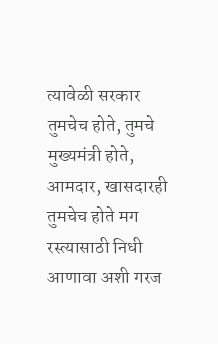त्यावेळी सरकार तुमचेच होते, तुमचे मुख्यमंत्री होते, आमदार, खासदारही तुमचेच होते मग रस्त्यासाठी निधी आणावा अशी गरज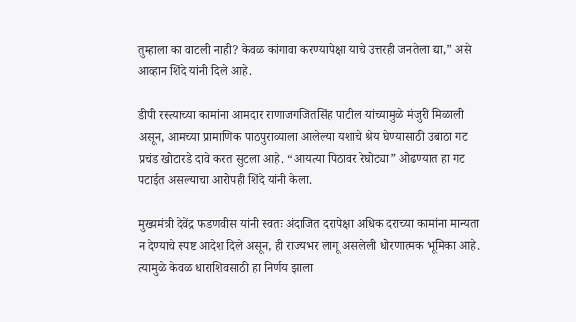तुम्हाला का वाटली नाही? केवळ कांगावा करण्यापेक्षा याचे उत्तरही जनतेला द्या,” असे आव्हान शिंदे यांनी दिले आहे.

डीपी रस्त्याच्या कामांना आमदार राणाजगजितसिंह पाटील यांच्यामुळे मंजुरी मिळाली असून, आमच्या प्रामाणिक पाठपुराव्याला आलेल्या यशाचे श्रेय घेण्यासाठी उबाठा गट प्रचंड खोटारडे दावे करत सुटला आहे. “आयत्या पिठावर रेघोट्या” ओढण्यात हा गट पटाईत असल्याचा आरोपही शिंदे यांनी केला.

मुख्यमंत्री देवेंद्र फडणवीस यांनी स्वतः अंदाजित दरापेक्षा अधिक दराच्या कामांना मान्यता न देण्याचे स्पष्ट आदेश दिले असून, ही राज्यभर लागू असलेली धोरणात्मक भूमिका आहे. त्यामुळे केवळ धाराशिवसाठी हा निर्णय झाला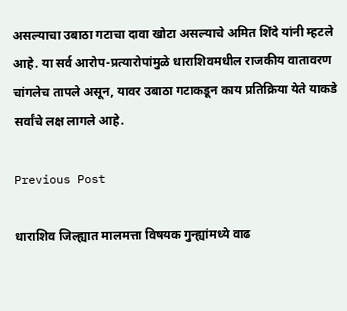असल्याचा उबाठा गटाचा दावा खोटा असल्याचे अमित शिंदे यांनी म्हटले आहे. या सर्व आरोप-प्रत्यारोपांमुळे धाराशिवमधील राजकीय वातावरण चांगलेच तापले असून, यावर उबाठा गटाकडून काय प्रतिक्रिया येते याकडे सर्वांचे लक्ष लागले आहे.

Previous Post

धाराशिव जिल्ह्यात मालमत्ता विषयक गुन्ह्यांमध्ये वाढ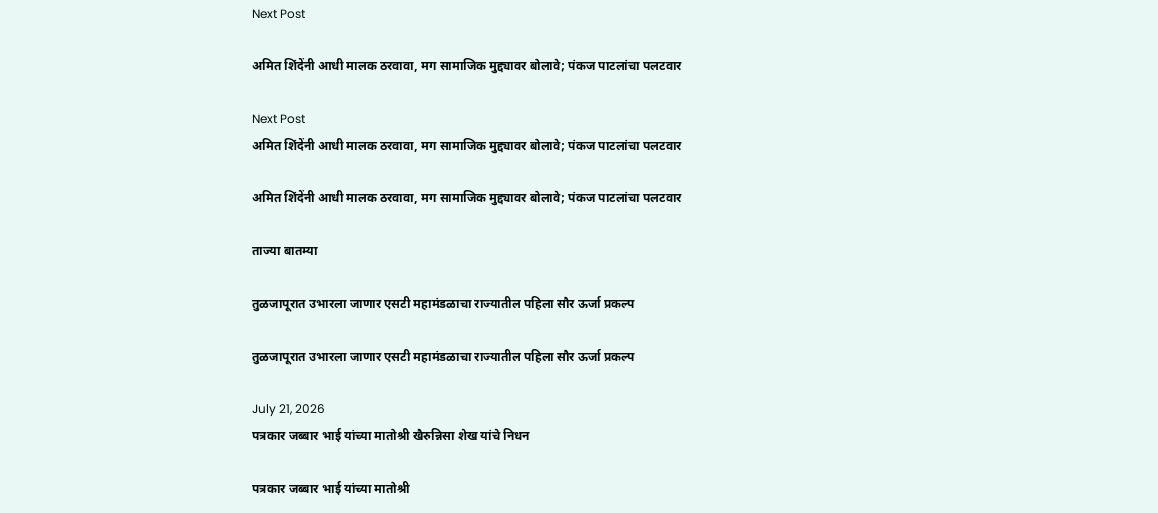Next Post

अमित शिंदेंनी आधी मालक ठरवावा, मग सामाजिक मुद्द्यावर बोलावे; पंकज पाटलांचा पलटवार

Next Post
अमित शिंदेंनी आधी मालक ठरवावा, मग सामाजिक मुद्द्यावर बोलावे; पंकज पाटलांचा पलटवार

अमित शिंदेंनी आधी मालक ठरवावा, मग सामाजिक मुद्द्यावर बोलावे; पंकज पाटलांचा पलटवार

ताज्या बातम्या

तुळजापूरात उभारला जाणार एसटी महामंडळाचा राज्यातील पहिला सौर ऊर्जा प्रकल्प

तुळजापूरात उभारला जाणार एसटी महामंडळाचा राज्यातील पहिला सौर ऊर्जा प्रकल्प

July 21, 2026
पत्रकार जब्बार भाई यांच्या मातोश्री खैरुन्निसा शेख यांचे निधन

पत्रकार जब्बार भाई यांच्या मातोश्री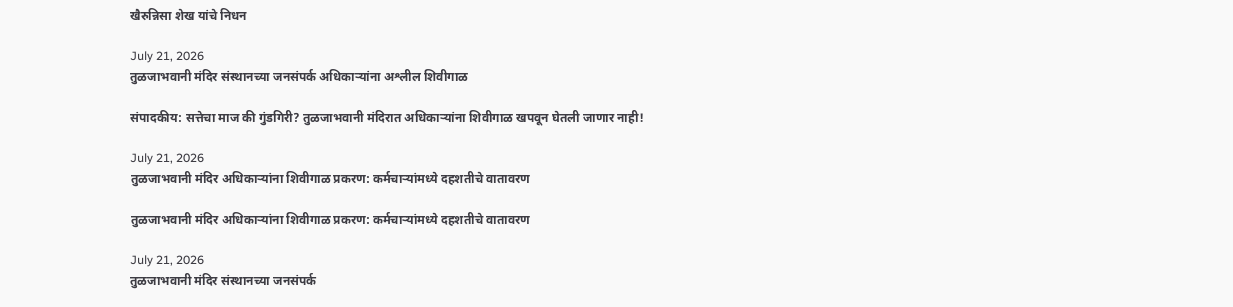खैरुन्निसा शेख यांचे निधन

July 21, 2026
तुळजाभवानी मंदिर संस्थानच्या जनसंपर्क अधिकाऱ्यांना अश्लील शिवीगाळ

संपादकीय: सत्तेचा माज की गुंडगिरी? तुळजाभवानी मंदिरात अधिकाऱ्यांना शिवीगाळ खपवून घेतली जाणार नाही!

July 21, 2026
तुळजाभवानी मंदिर अधिकाऱ्यांना शिवीगाळ प्रकरण: कर्मचाऱ्यांमध्ये दहशतीचे वातावरण

तुळजाभवानी मंदिर अधिकाऱ्यांना शिवीगाळ प्रकरण: कर्मचाऱ्यांमध्ये दहशतीचे वातावरण

July 21, 2026
तुळजाभवानी मंदिर संस्थानच्या जनसंपर्क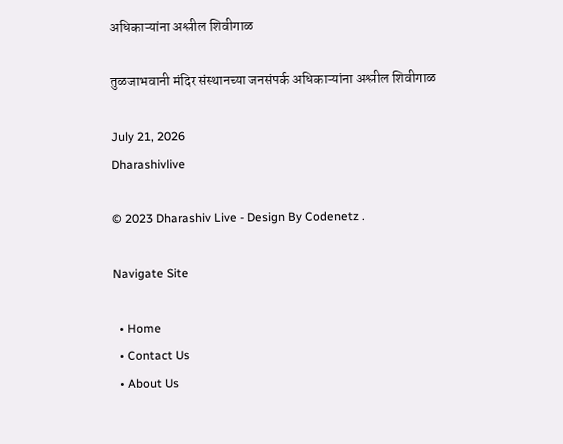अधिकाऱ्यांना अश्लील शिवीगाळ

तुळजाभवानी मंदिर संस्थानच्या जनसंपर्क अधिकाऱ्यांना अश्लील शिवीगाळ

July 21, 2026
Dharashivlive

© 2023 Dharashiv Live - Design By Codenetz .

Navigate Site

  • Home
  • Contact Us
  • About Us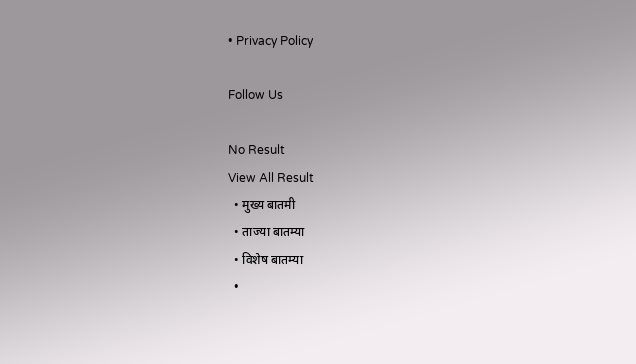• Privacy Policy

Follow Us

No Result
View All Result
  • मुख्य बातमी
  • ताज्या बातम्या
  • विशेष बातम्या
  •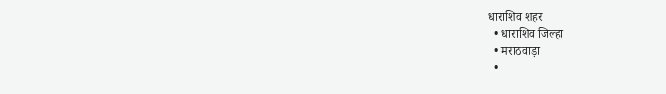धाराशिव शहर
  • धाराशिव जिल्हा
  • मराठवाड़ा
  •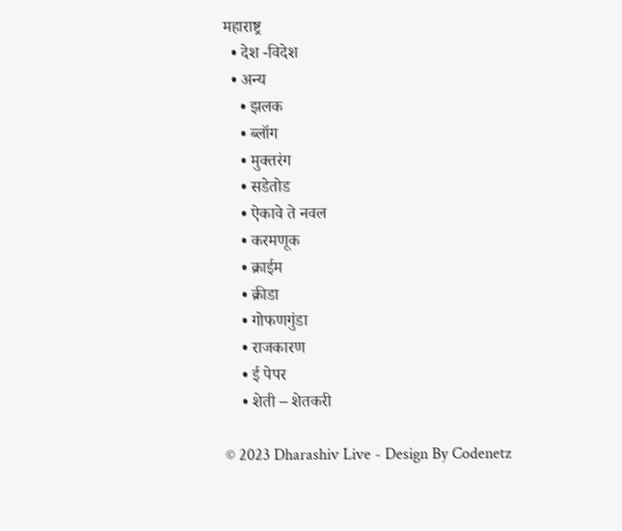महाराष्ट्र
  • देश -विदेश
  • अन्य
    • झलक
    • ब्लॉग
    • मुक्तरंग
    • सडेतोड
    • ऐकावे ते नवल
    • करमणूक
    • क्राईम
    • क्रीडा
    • गोफणगुंडा
    • राजकारण
    • ई पेपर
    • शेती – शेतकरी

© 2023 Dharashiv Live - Design By Codenetz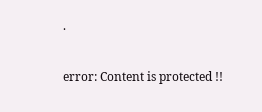.

error: Content is protected !!